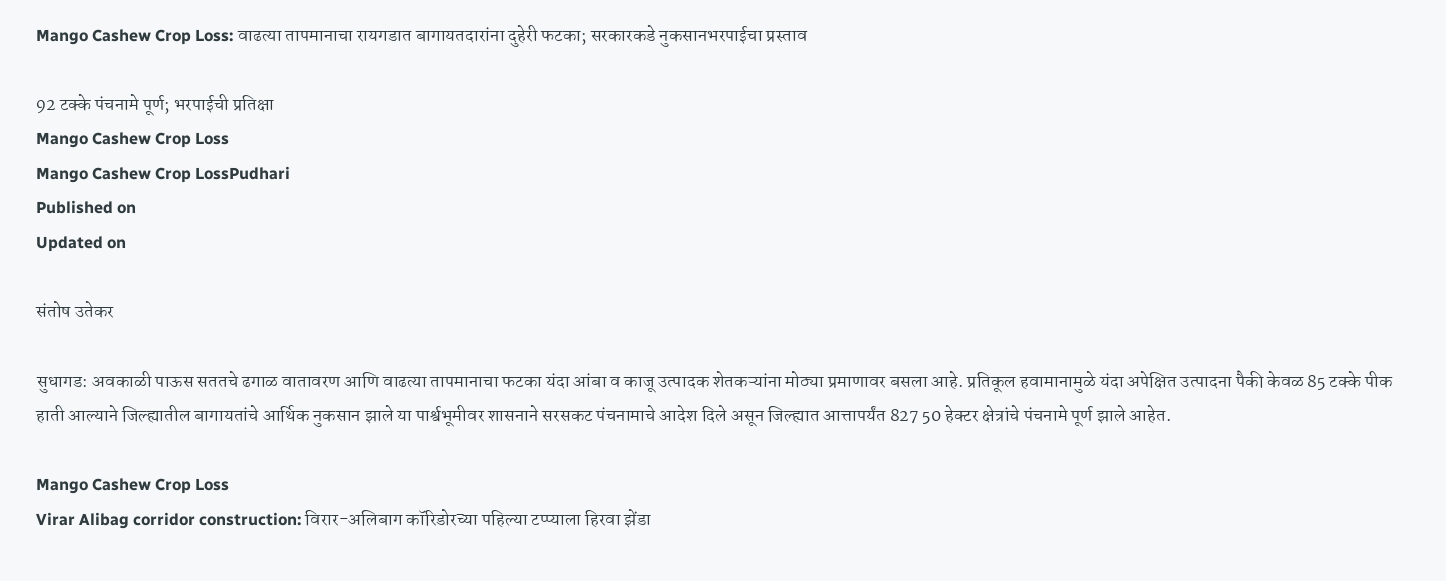Mango Cashew Crop Loss: वाढत्या तापमानाचा रायगडात बागायतदारांना दुहेरी फटका; सरकारकडे नुकसानभरपाईचा प्रस्ताव

92 टक्के पंचनामे पूर्ण; भरपाईची प्रतिक्षा
Mango Cashew Crop Loss
Mango Cashew Crop LossPudhari
Published on
Updated on

संतोष उतेकर

सुधागड: अवकाळी पाऊस सततचे ढगाळ वातावरण आणि वाढत्या तापमानाचा फटका यंदा आंबा व काजू उत्पादक शेतकऱ्यांना मोठ्या प्रमाणावर बसला आहे. प्रतिकूल हवामानामुळे यंदा अपेक्षित उत्पादना पैकी केवळ 85 टक्के पीक हाती आल्याने जिल्ह्यातील बागायतांचे आर्थिक नुकसान झाले या पार्श्वभूमीवर शासनाने सरसकट पंचनामाचे आदेश दिले असून जिल्ह्यात आत्तापर्यंत 827 50 हेक्टर क्षेत्रांचे पंचनामे पूर्ण झाले आहेत.

Mango Cashew Crop Loss
Virar Alibag corridor construction: विरार-अलिबाग कॉरिडोरच्या पहिल्या टप्प्याला हिरवा झेंडा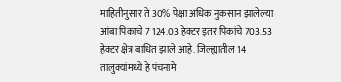माहितीनुसार ते 30% पेक्षा अधिक नुकसान झालेल्या आंबा पिकाचे 7 124.03 हेक्टर इतर पिकांचे 703.53 हेक्टर क्षेत्र बाधित झाले आहे. जिल्ह्यातील 14 तालुक्यांमध्ये हे पंचनामे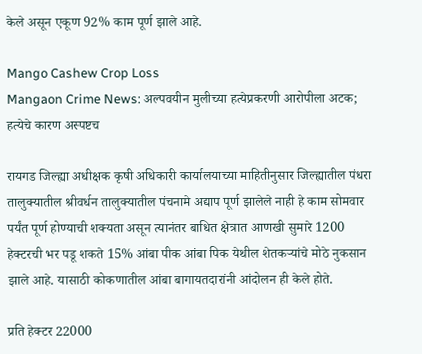केले असून एकूण 92% काम पूर्ण झाले आहे.

Mango Cashew Crop Loss
Mangaon Crime News: अल्पवयीन मुलीच्या हत्येप्रकरणी आरोपीला अटक; हत्येचे कारण अस्पष्टच

रायगड जिल्ह्या अधीक्षक कृषी अधिकारी कार्यालयाच्या माहितीनुसार जिल्ह्यातील पंधरा तालुक्यातील श्रीवर्धन तालुक्यातील पंचनामे अद्याप पूर्ण झालेले नाही हे काम सोमवार पर्यंत पूर्ण होण्याची शक्यता असून त्यानंतर बाधित क्षेत्रात आणखी सुमारे 1200 हेक्टरची भर पडू शकते 15% आंबा पीक आंबा पिक येथील शेतकऱ्यांचे मोठे नुकसान झाले आहे. यासाठी कोकणातील आंबा बागायतदारांनी आंदोलन ही केले होते.

प्रति हेक्टर 22000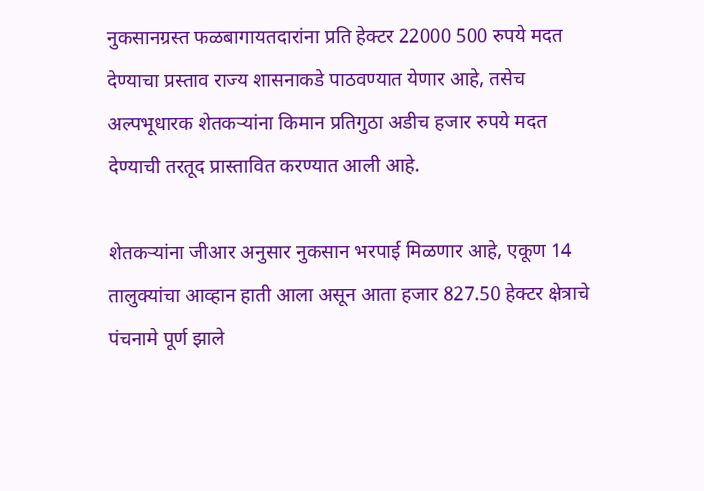नुकसानग्रस्त फळबागायतदारांना प्रति हेक्टर 22000 500 रुपये मदत देण्याचा प्रस्ताव राज्य शासनाकडे पाठवण्यात येणार आहे, तसेच अल्पभूधारक शेतकऱ्यांना किमान प्रतिगुठा अडीच हजार रुपये मदत देण्याची तरतूद प्रास्तावित करण्यात आली आहे.

शेतकऱ्यांना जीआर अनुसार नुकसान भरपाई मिळणार आहे, एकूण 14 तालुक्यांचा आव्हान हाती आला असून आता हजार 827.50 हेक्टर क्षेत्राचे पंचनामे पूर्ण झाले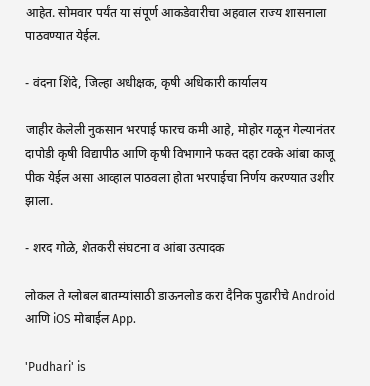आहेत. सोमवार पर्यंत या संपूर्ण आकडेवारीचा अहवाल राज्य शासनाला पाठवण्यात येईल.

- वंदना शिंदे, जिल्हा अधीक्षक, कृषी अधिकारी कार्यालय

जाहीर केलेली नुकसान भरपाई फारच कमी आहे, मोहोर गळून गेल्यानंतर दापोडी कृषी विद्यापीठ आणि कृषी विभागाने फक्त दहा टक्के आंबा काजू पीक येईल असा आव्हाल पाठवला होता भरपाईचा निर्णय करण्यात उशीर झाला.

- शरद गोळे, शेतकरी संघटना व आंबा उत्पादक

लोकल ते ग्लोबल बातम्यांसाठी डाऊनलोड करा दैनिक पुढारीचे Android आणि iOS मोबाईल App.

'Pudhari' is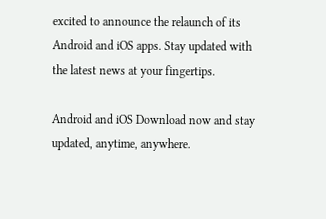excited to announce the relaunch of its Android and iOS apps. Stay updated with the latest news at your fingertips.

Android and iOS Download now and stay updated, anytime, anywhere.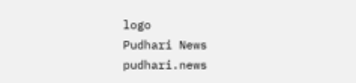logo
Pudhari News
pudhari.news